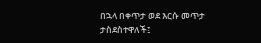በኋላ በቀጥታ ወደ እርሱ መጥታ ታስደስተዋለች፤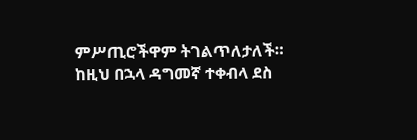ምሥጢሮችዋም ትገልጥለታለች።
ከዚህ በኋላ ዳግመኛ ተቀብላ ደስ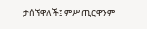ታሰኘዋለች፤ ምሥጢርዋንም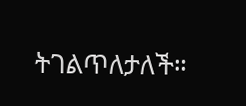ትገልጥለታለች።